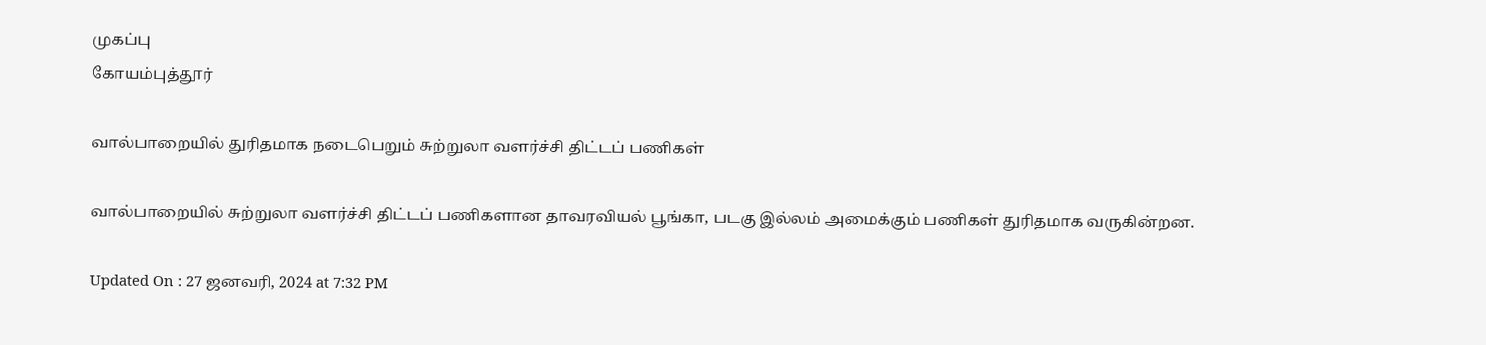முகப்பு
கோயம்புத்தூர்

வால்பாறையில் துரிதமாக நடைபெறும் சுற்றுலா வளர்ச்சி திட்டப் பணிகள்

வால்பாறையில் சுற்றுலா வளர்ச்சி திட்டப் பணிகளான தாவரவியல் பூங்கா, படகு இல்லம் அமைக்கும் பணிகள் துரிதமாக வருகின்றன.

Updated On : 27 ஜனவரி, 2024 at 7:32 PM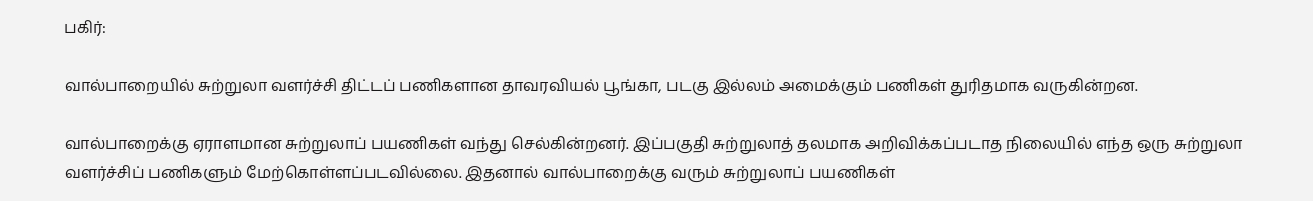பகிர்:

வால்பாறையில் சுற்றுலா வளர்ச்சி திட்டப் பணிகளான தாவரவியல் பூங்கா, படகு இல்லம் அமைக்கும் பணிகள் துரிதமாக வருகின்றன.

வால்பாறைக்கு ஏராளமான சுற்றுலாப் பயணிகள் வந்து செல்கின்றனர். இப்பகுதி சுற்றுலாத் தலமாக அறிவிக்கப்படாத நிலையில் எந்த ஒரு சுற்றுலா வளர்ச்சிப் பணிகளும் மேற்கொள்ளப்படவில்லை. இதனால் வால்பாறைக்கு வரும் சுற்றுலாப் பயணிகள்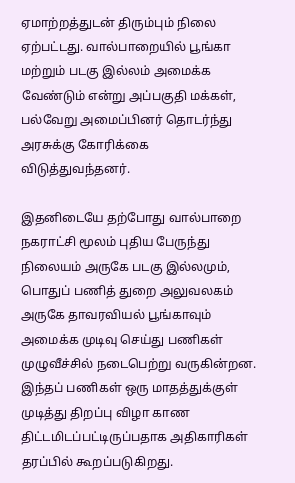ஏமாற்றத்துடன் திரும்பும் நிலை ஏற்பட்டது. வால்பாறையில் பூங்கா மற்றும் படகு இல்லம் அமைக்க வேண்டும் என்று அப்பகுதி மக்கள், பல்வேறு அமைப்பினர் தொடர்ந்து அரசுக்கு கோரிக்கை விடுத்துவந்தனர்.

இதனிடையே தற்போது வால்பாறை நகராட்சி மூலம் புதிய பேருந்து நிலையம் அருகே படகு இல்லமும், பொதுப் பணித் துறை அலுவலகம் அருகே தாவரவியல் பூங்காவும் அமைக்க முடிவு செய்து பணிகள் முழுவீச்சில் நடைபெற்று வருகின்றன. இந்தப் பணிகள் ஒரு மாதத்துக்குள் முடித்து திறப்பு விழா காண திட்டமிடப்பட்டிருப்பதாக அதிகாரிகள் தரப்பில் கூறப்படுகிறது.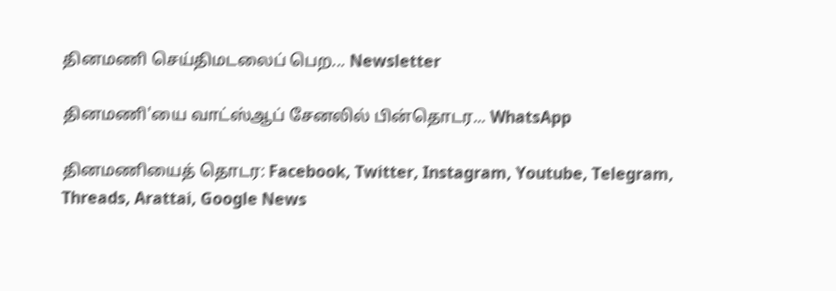தினமணி செய்திமடலைப் பெற... Newsletter

தினமணி'யை வாட்ஸ்ஆப் சேனலில் பின்தொடர... WhatsApp

தினமணியைத் தொடர: Facebook, Twitter, Instagram, Youtube, Telegram, Threads, Arattai, Google News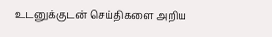உடனுக்குடன் செய்திகளை அறிய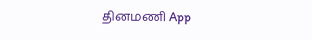தினமணி App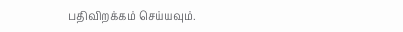பதிவிறக்கம் செய்யவும்.